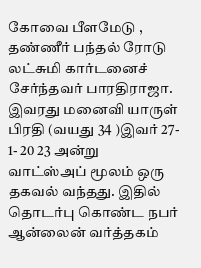கோவை பீளமேடு , தண்ணீர் பந்தல் ரோடு லட்சுமி கார்டனைச் சேர்ந்தவர் பாரதிராஜா. இவரது மனைவி யாருள் பிரதி (வயது 34 )இவர் 27- 1- 20 23 அன்று வாட்ஸ்அப் மூலம் ஒரு தகவல் வந்தது. இதில் தொடர்பு கொண்ட நபர் ஆன்லைன் வர்த்தகம்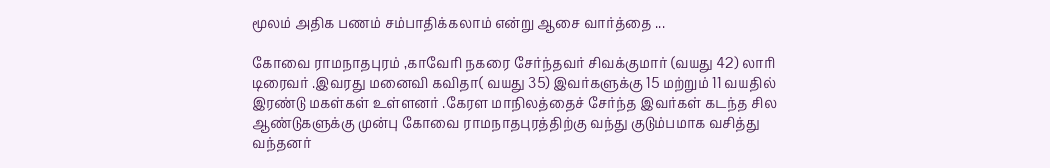மூலம் அதிக பணம் சம்பாதிக்கலாம் என்று ஆசை வார்த்தை ...

கோவை ராமநாதபுரம் ,காவேரி நகரை சேர்ந்தவர் சிவக்குமார் (வயது 42) லாரி டிரைவர் .இவரது மனைவி கவிதா( வயது 35) இவர்களுக்கு 15 மற்றும் 11 வயதில் இரண்டு மகள்கள் உள்ளனர் .கேரள மாநிலத்தைச் சேர்ந்த இவர்கள் கடந்த சில ஆண்டுகளுக்கு முன்பு கோவை ராமநாதபுரத்திற்கு வந்து குடும்பமாக வசித்து வந்தனர்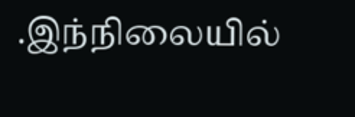.இந்நிலையில்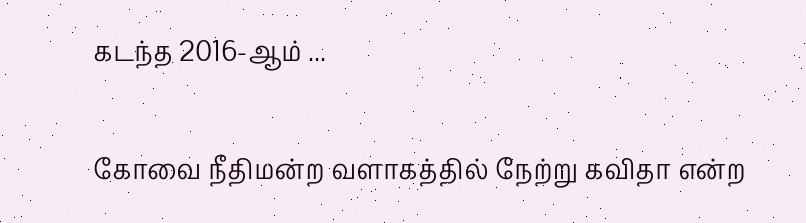கடந்த 2016-ஆம் ...

கோவை நீதிமன்ற வளாகத்தில் நேற்று கவிதா என்ற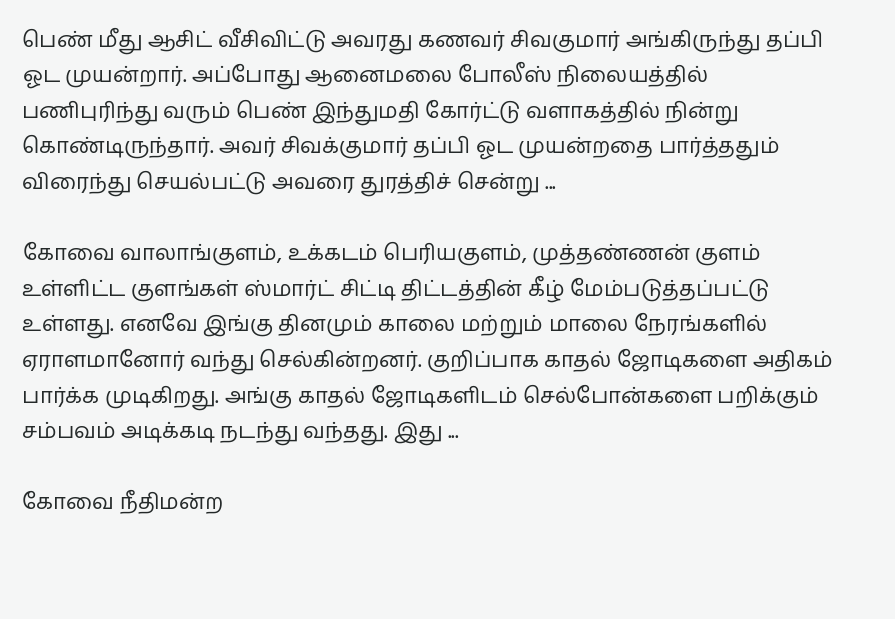பெண் மீது ஆசிட் வீசிவிட்டு அவரது கணவர் சிவகுமார் அங்கிருந்து தப்பி ஓட முயன்றார். அப்போது ஆனைமலை போலீஸ் நிலையத்தில் பணிபுரிந்து வரும் பெண் இந்துமதி கோர்ட்டு வளாகத்தில் நின்று கொண்டிருந்தார். அவர் சிவக்குமார் தப்பி ஓட முயன்றதை பார்த்ததும் விரைந்து செயல்பட்டு அவரை துரத்திச் சென்று ...

கோவை வாலாங்குளம், உக்கடம் பெரியகுளம், முத்தண்ணன் குளம் உள்ளிட்ட குளங்கள் ஸ்மார்ட் சிட்டி திட்டத்தின் கீழ் மேம்படுத்தப்பட்டு உள்ளது. எனவே இங்கு தினமும் காலை மற்றும் மாலை நேரங்களில் ஏராளமானோர் வந்து செல்கின்றனர். குறிப்பாக காதல் ஜோடிகளை அதிகம் பார்க்க முடிகிறது. அங்கு காதல் ஜோடிகளிடம் செல்போன்களை பறிக்கும் சம்பவம் அடிக்கடி நடந்து வந்தது. இது ...

கோவை நீதிமன்ற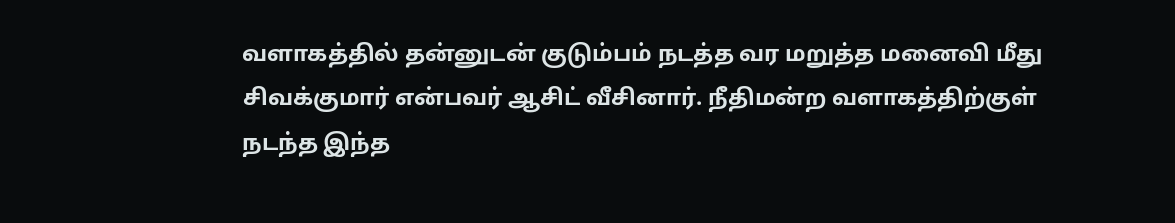வளாகத்தில் தன்னுடன் குடும்பம் நடத்த வர மறுத்த மனைவி மீது சிவக்குமார் என்பவர் ஆசிட் வீசினார். நீதிமன்ற வளாகத்திற்குள் நடந்த இந்த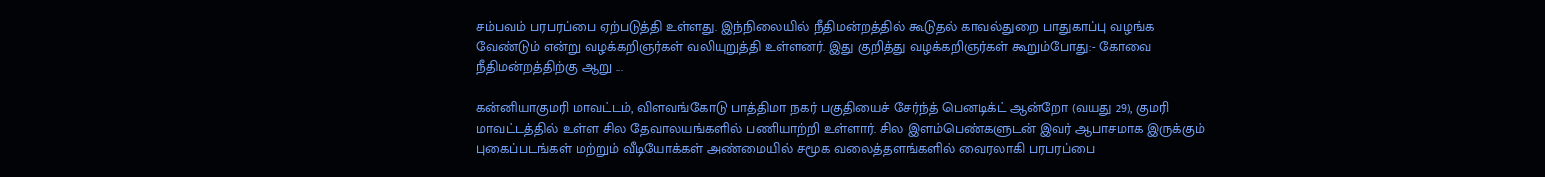சம்பவம் பரபரப்பை ஏற்படுத்தி உள்ளது. இந்நிலையில் நீதிமன்றத்தில் கூடுதல் காவல்துறை பாதுகாப்பு வழங்க வேண்டும் என்று வழக்கறிஞர்கள் வலியுறுத்தி உள்ளனர். இது குறித்து வழக்கறிஞர்கள் கூறும்போது:- கோவை நீதிமன்றத்திற்கு ஆறு ...

கன்னியாகுமரி மாவட்டம், விளவங்கோடு பாத்திமா நகர் பகுதியைச் சேர்ந்த் பெனடிக்ட் ஆன்றோ (வயது 29), குமரி மாவட்டத்தில் உள்ள சில தேவாலயங்களில் பணியாற்றி உள்ளார். சில இளம்பெண்களுடன் இவர் ஆபாசமாக இருக்கும் புகைப்படங்கள் மற்றும் வீடியோக்கள் அண்மையில் சமூக வலைத்தளங்களில் வைரலாகி பரபரப்பை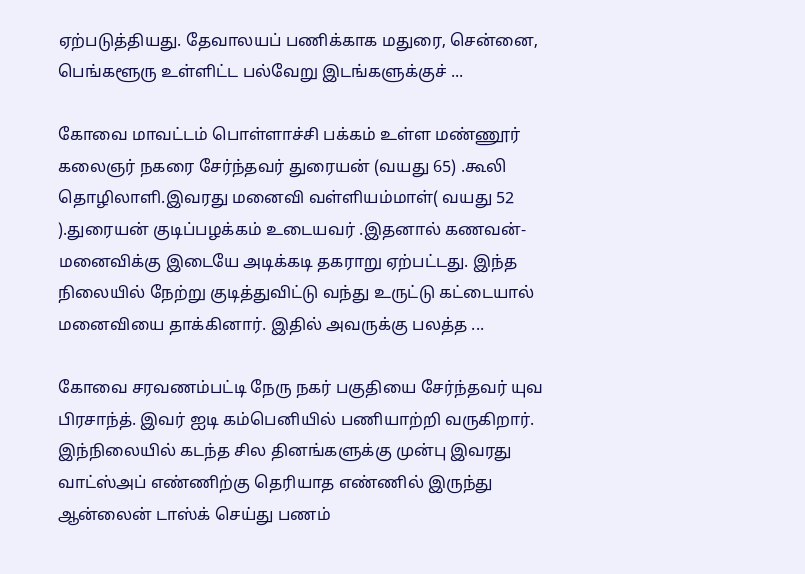ஏற்படுத்தியது. தேவாலயப் பணிக்காக மதுரை, சென்னை, பெங்களூரு உள்ளிட்ட பல்வேறு இடங்களுக்குச் ...

கோவை மாவட்டம் பொள்ளாச்சி பக்கம் உள்ள மண்ணூர் கலைஞர் நகரை சேர்ந்தவர் துரையன் (வயது 65) .கூலி தொழிலாளி.இவரது மனைவி வள்ளியம்மாள்( வயது 52 ).துரையன் குடிப்பழக்கம் உடையவர் .இதனால் கணவன்- மனைவிக்கு இடையே அடிக்கடி தகராறு ஏற்பட்டது. இந்த நிலையில் நேற்று குடித்துவிட்டு வந்து உருட்டு கட்டையால் மனைவியை தாக்கினார். இதில் அவருக்கு பலத்த ...

கோவை சரவணம்பட்டி நேரு நகர் பகுதியை சேர்ந்தவர் யுவ பிரசாந்த். இவர் ஐடி கம்பெனியில் பணியாற்றி வருகிறார். இந்நிலையில் கடந்த சில தினங்களுக்கு முன்பு இவரது வாட்ஸ்அப் எண்ணிற்கு தெரியாத எண்ணில் இருந்து ஆன்லைன் டாஸ்க் செய்து பணம்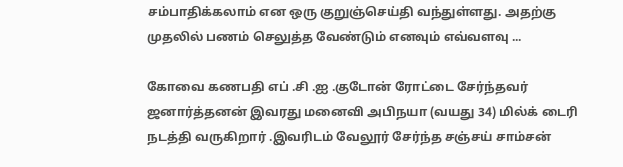சம்பாதிக்கலாம் என ஒரு குறுஞ்செய்தி வந்துள்ளது. அதற்கு முதலில் பணம் செலுத்த வேண்டும் எனவும் எவ்வளவு ...

கோவை கணபதி எப் .சி .ஐ .குடோன் ரோட்டை சேர்ந்தவர் ஜனார்த்தனன் இவரது மனைவி அபிநயா (வயது 34) மில்க் டைரி நடத்தி வருகிறார் .இவரிடம் வேலூர் சேர்ந்த சஞ்சய் சாம்சன்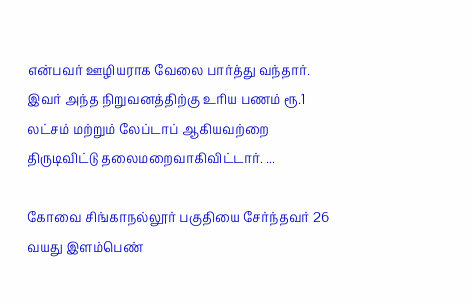என்பவர் ஊழியராக வேலை பார்த்து வந்தார். இவர் அந்த நிறுவனத்திற்கு உரிய பணம் ரூ.1 லட்சம் மற்றும் லேப்டாப் ஆகியவற்றை திருடிவிட்டு தலைமறைவாகிவிட்டார். ...

கோவை சிங்காநல்லூர் பகுதியை சேர்ந்தவர் 26 வயது இளம்பெண்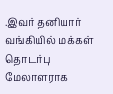.இவர் தனியார் வங்கியில் மக்கள் தொடர்பு மேலாளராக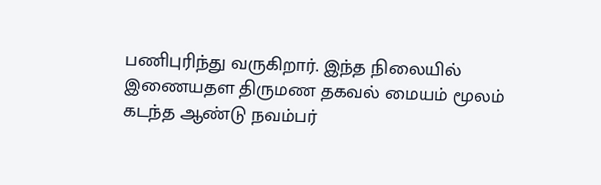பணிபுரிந்து வருகிறார். இந்த நிலையில் இணையதள திருமண தகவல் மையம் மூலம் கடந்த ஆண்டு நவம்பர்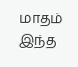மாதம் இந்த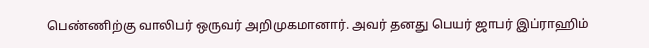பெண்ணிற்கு வாலிபர் ஒருவர் அறிமுகமானார். அவர் தனது பெயர் ஜாபர் இப்ராஹிம்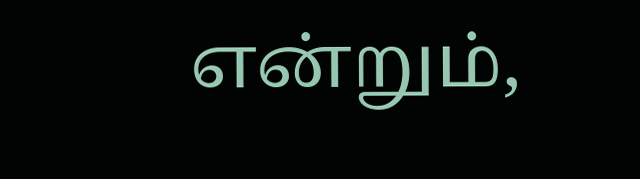என்றும்,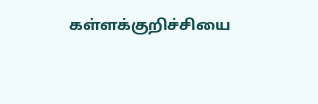கள்ளக்குறிச்சியை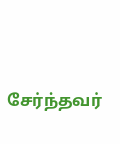சேர்ந்தவர்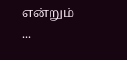என்றும் ...